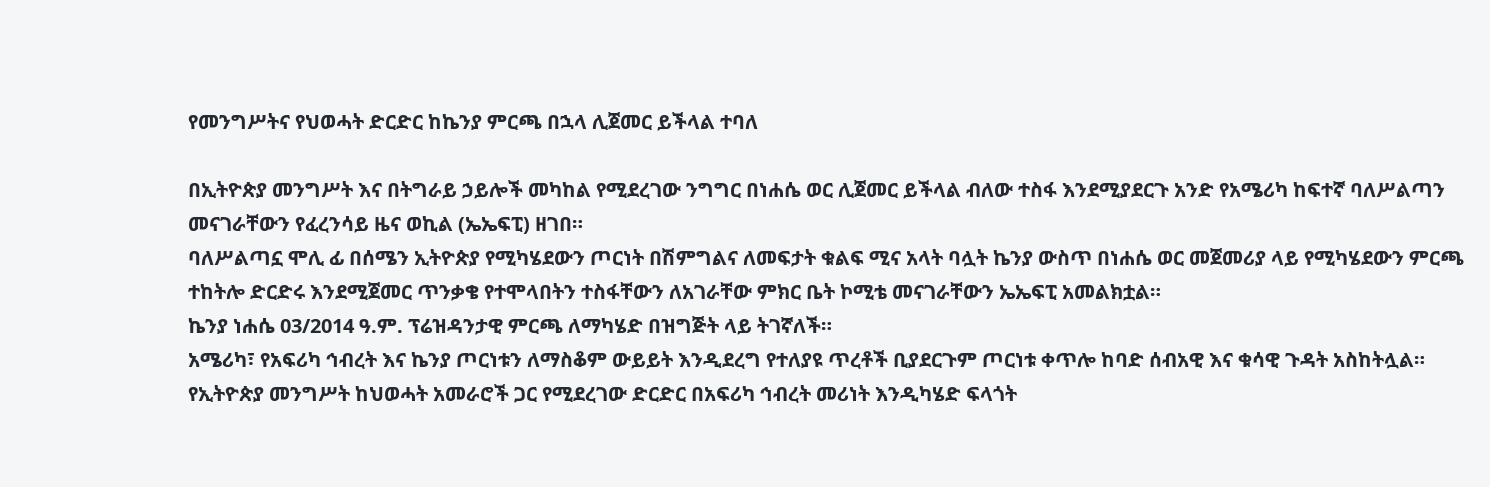የመንግሥትና የህወሓት ድርድር ከኬንያ ምርጫ በኋላ ሊጀመር ይችላል ተባለ

በኢትዮጵያ መንግሥት እና በትግራይ ኃይሎች መካከል የሚደረገው ንግግር በነሐሴ ወር ሊጀመር ይችላል ብለው ተስፋ እንደሚያደርጉ አንድ የአሜሪካ ከፍተኛ ባለሥልጣን መናገራቸውን የፈረንሳይ ዜና ወኪል (ኤኤፍፒ) ዘገበ።
ባለሥልጣኗ ሞሊ ፊ በሰሜን ኢትዮጵያ የሚካሄደውን ጦርነት በሽምግልና ለመፍታት ቁልፍ ሚና አላት ባሏት ኬንያ ውስጥ በነሐሴ ወር መጀመሪያ ላይ የሚካሄደውን ምርጫ ተከትሎ ድርድሩ እንደሚጀመር ጥንቃቄ የተሞላበትን ተስፋቸውን ለአገራቸው ምክር ቤት ኮሚቴ መናገራቸውን ኤኤፍፒ አመልክቷል።
ኬንያ ነሐሴ 03/2014 ዓ.ም. ፕሬዝዳንታዊ ምርጫ ለማካሄድ በዝግጅት ላይ ትገኛለች።
አሜሪካ፣ የአፍሪካ ኅብረት እና ኬንያ ጦርነቱን ለማስቆም ውይይት እንዲደረግ የተለያዩ ጥረቶች ቢያደርጉም ጦርነቱ ቀጥሎ ከባድ ሰብአዊ እና ቁሳዊ ጉዳት አስከትሏል።
የኢትዮጵያ መንግሥት ከህወሓት አመራሮች ጋር የሚደረገው ድርድር በአፍሪካ ኅብረት መሪነት እንዲካሄድ ፍላጎት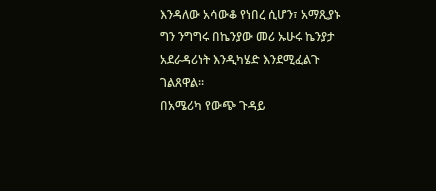እንዳለው አሳውቆ የነበረ ሲሆን፣ አማጺያኑ ግን ንግግሩ በኬንያው መሪ ኡሁሩ ኬንያታ አደራዳሪነት እንዲካሄድ እንደሚፈልጉ ገልጸዋል።
በአሜሪካ የውጭ ጉዳይ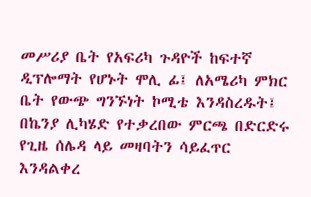መሥሪያ ቤት የአፍሪካ ጉዳዮች ከፍተኛ ዲፕሎማት የሆኑት ሞሊ ፊ፤ ለአሜሪካ ምክር ቤት የውጭ ግንኙነት ኮሚቴ እንዳስረዱት፤ በኬንያ ሊካሄድ የተቃረበው ምርጫ በድርድሩ የጊዜ ሰሌዳ ላይ መዛባትን ሳይፈጥር እንዳልቀረ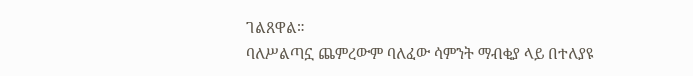ገልጸዋል።
ባለሥልጣኗ ጨምረውም ባለፈው ሳምንት ማብቂያ ላይ በተለያዩ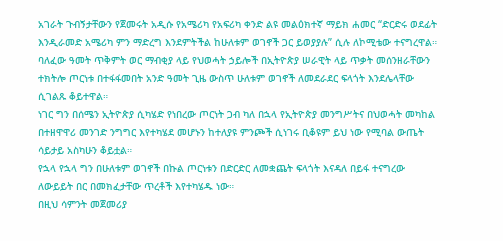አገራት ጉብኝታቸውን የጀመሩት አዲሱ የአሜሪካ የአፍሪካ ቀንድ ልዩ መልዕክተኛ ማይክ ሐመር “ድርድሩ ወደፊት እንዲራመድ አሜሪካ ምን ማድረግ እንደምትችል ከሁለቱም ወገኖች ጋር ይወያያሉ” ሲሉ ለኮሚቴው ተናግረዋል።
ባለፈው ዓመት ጥቅምት ወር ማብቂያ ላይ የህወሓት ኃይሎች በኢትዮጵያ ሠራዊት ላይ ጥቃት መሰንዘራቸውን ተክትሎ ጦርነቱ በተፋፋመበት አንድ ዓመት ጊዜ ውስጥ ሁለቱም ወገኖች ለመደራደር ፍላጎት እንደሌላቸው ሲገልጹ ቆይተዋል።
ነገር ግን በሰሜን ኢትዮጵያ ሲካሄድ የነበረው ጦርነት ጋብ ካለ በኋላ የኢትዮጵያ መንግሥትና በህወሓት መካከል በተዘዋዋሪ መንገድ ንግግር እየተካሄደ መሆኑን ከተለያዩ ምንጮች ሲነገሩ ቢቆዩም ይህ ነው የሚባል ውጤት ሳይታይ አስካሁን ቆይቷል።
የኋላ የኋላ ግን በሁለቱም ወገኖች በኩል ጦርነቱን በድርድር ለመቋጨት ፍላጎት እናዳለ በይፋ ተናግረው ለውይይት በር በመክፈታቸው ጥረቶች እየተካሄዱ ነው።
በዚህ ሳምንት መጀመሪያ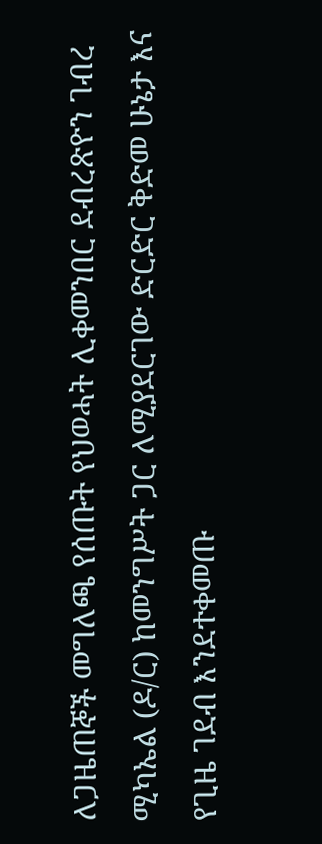ለጋዜጠኞች መግለጫ የሰጡት የህወሓት ሊቀመንበር ደብረጽዮን ገብረ ሚካኤል (ዶ/ር) ከመንግሥት ጋር ለሚያደርገው ድርድር ቅድመ ሁኔታ እና የጊዜ ገደብ እንደተቀመጡ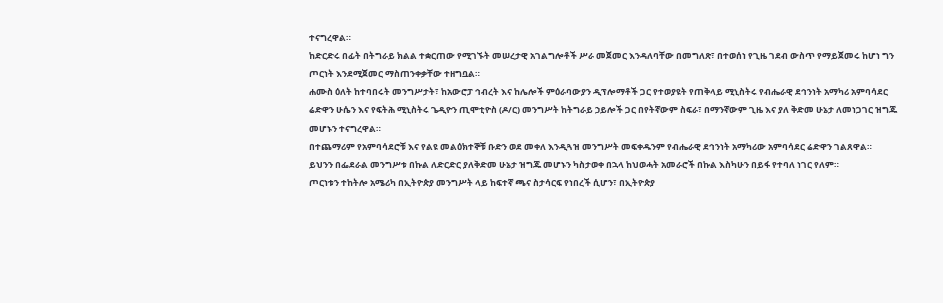ተናግረዋል።
ከድርድሩ በፊት በትግራይ ክልል ተቋርጠው የሚገኙት መሠረታዊ አገልግሎቶች ሥራ መጀመር እንዳለባቸው በመግለጽ፣ በተወሰነ የጊዜ ገደብ ውስጥ የማይጀመሩ ከሆነ ግን ጦርነት እንደሚጀመር ማስጠንቀቃቸው ተዘግቧል።
ሐሙስ ዕለት ከተባበሩት መንግሥታት፣ ከአውሮፓ ኅብረት እና ከሌሎች ምዕራባውያን ዲፕሎማቶች ጋር የተወያዩት የጠቅላይ ሚኒስትሩ የብሔራዊ ደኅንነት አማካሪ አምባሳደር ሬድዋን ሁሴን እና የፍትሕ ሚኒስትሩ ጌዲዮን ጢሞቲዮስ (ዶ/ር) መንግሥት ከትግራይ ኃይሎች ጋር በየትኛውም ስፍራ፣ በማንኛውም ጊዜ እና ያለ ቅድመ ሁኔታ ለመነጋገር ዝግጁ መሆኑን ተናግረዋል።
በተጨማሪም የአምባሳደሮቹ እና የልዩ መልዕክተኞቹ ቡድን ወደ መቀለ እንዲጓዝ መንግሥት መፍቀዱንም የብሔራዊ ደኅንነት አማካሪው አምባሳደር ሬድዋን ገልጸዋል።
ይህንን በፌደራል መንግሥቱ በኩል ለድርድር ያለቅድመ ሁኔታ ዝግጁ መሆኑን ካስታወቀ በኋላ ከህወሓት አመራሮች በኩል እስካሁን በይፋ የተባለ ነገር የለም።
ጦርነቱን ተከትሎ አሜሪካ በኢትዮጵያ መንግሥት ላይ ከፍተኛ ጫና ስታሳርፍ የነበረች ሲሆን፣ በኢትዮጵያ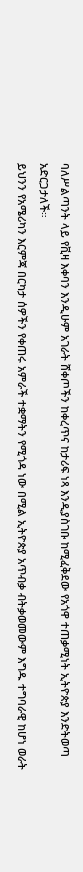ባለሥልጣንት ላይ የቪዛ እቀባን እንዲሁም አገራት ሸቀጦችን ከቀረጥና ከታሪፍ ነጻ እንዲያስገቡ ከሚፈቅደው የአጎዋ ተጠቃሚነት ኢትዮጵያ እንድትወጣ አድርጋታለች።
ይህንን የአሜሪካን እርምጃ በርካታ ሰዎችን የቀጠሩ አምራች ተቋማትን የሚጎዳ ነው በሚል ኢትዮጵያ አጥብቃ ብትቃወመውም እግዱ ተግባራዊ ከሆነ ወራት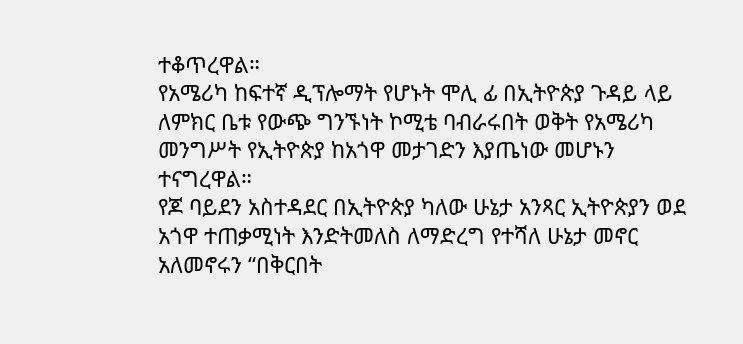ተቆጥረዋል።
የአሜሪካ ከፍተኛ ዲፕሎማት የሆኑት ሞሊ ፊ በኢትዮጵያ ጉዳይ ላይ ለምክር ቤቱ የውጭ ግንኙነት ኮሚቴ ባብራሩበት ወቅት የአሜሪካ መንግሥት የኢትዮጵያ ከአጎዋ መታገድን እያጤነው መሆኑን ተናግረዋል።
የጆ ባይደን አስተዳደር በኢትዮጵያ ካለው ሁኔታ አንጻር ኢትዮጵያን ወደ አጎዋ ተጠቃሚነት እንድትመለስ ለማድረግ የተሻለ ሁኔታ መኖር አለመኖሩን “በቅርበት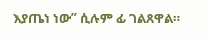እያጤነ ነው” ሲሉም ፊ ገልጸዋል።